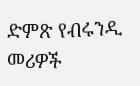ድምጽ የብሩንዲ መሪዎች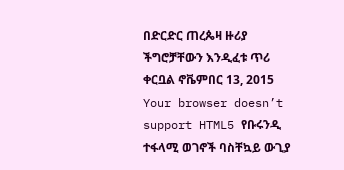በድርድር ጠረጴዛ ዙሪያ ችግሮቻቸውን እንዲፈቱ ጥሪ ቀርቧል ኖቬምበር 13, 2015 Your browser doesn’t support HTML5 የቡሩንዲ ተፋላሚ ወገኖች ባስቸኳይ ውጊያ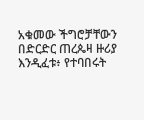አቁመው ችግሮቻቸውን በድርድር ጠረጴዛ ዙሪያ እንዲፈቱ፥ የተባበሩት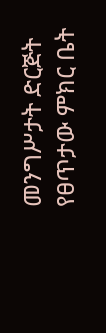መንግሥታት ድርጅት የፀጥታው ምክር ቤት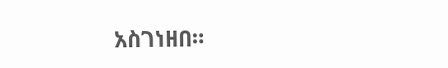አስገነዘበ።